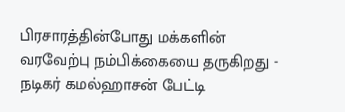பிரசாரத்தின்போது மக்களின் வரவேற்பு நம்பிக்கையை தருகிறது - நடிகர் கமல்ஹாசன் பேட்டி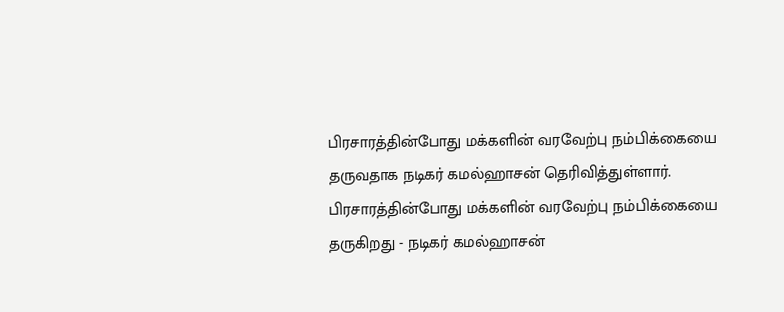பிரசாரத்தின்போது மக்களின் வரவேற்பு நம்பிக்கையை தருவதாக நடிகர் கமல்ஹாசன் தெரிவித்துள்ளார்.
பிரசாரத்தின்போது மக்களின் வரவேற்பு நம்பிக்கையை தருகிறது - நடிகர் கமல்ஹாசன்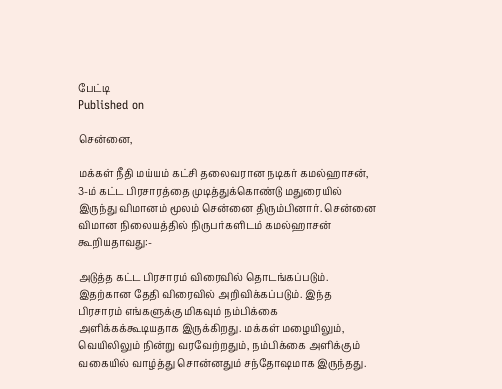பேட்டி
Published on

சென்னை,

மக்கள் நீதி மய்யம் கட்சி தலைவரான நடிகர் கமல்ஹாசன், 3-ம் கட்ட பிரசாரத்தை முடித்துக்கொண்டு மதுரையில் இருந்து விமானம் மூலம் சென்னை திரும்பினார். சென்னை விமான நிலையத்தில் நிருபர்களிடம் கமல்ஹாசன் கூறியதாவது:-

அடுத்த கட்ட பிரசாரம் விரைவில் தொடங்கப்படும். இதற்கான தேதி விரைவில் அறிவிக்கப்படும். இந்த பிரசாரம் எங்களுக்கு மிகவும் நம்பிக்கை அளிக்கக்கூடியதாக இருக்கிறது. மக்கள் மழையிலும், வெயிலிலும் நின்று வரவேற்றதும், நம்பிக்கை அளிக்கும் வகையில் வாழ்த்து சொன்னதும் சந்தோஷமாக இருந்தது.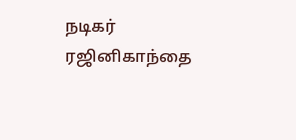நடிகர் ரஜினிகாந்தை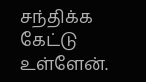சந்திக்க கேட்டு உள்ளேன்.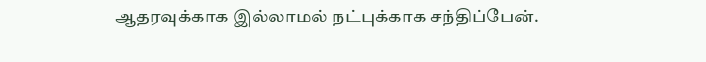ஆதரவுக்காக இல்லாமல் நட்புக்காக சந்திப்பேன்.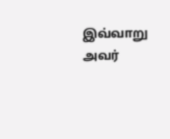இவ்வாறு அவர்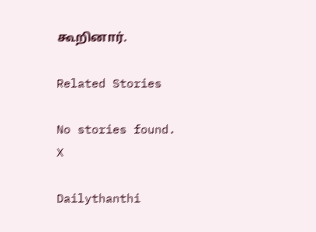கூறினார்.

Related Stories

No stories found.
X

Dailythanthi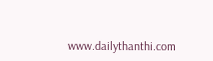www.dailythanthi.com